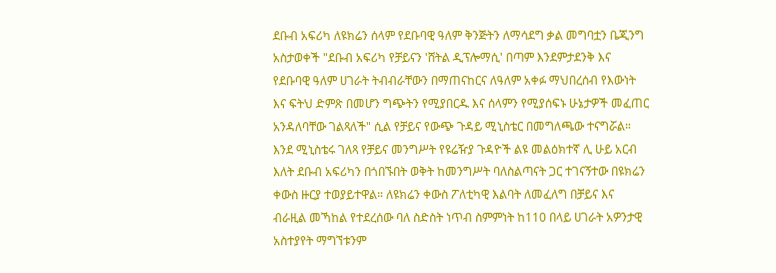ደቡብ አፍሪካ ለዩክሬን ሰላም የደቡባዊ ዓለም ቅንጅትን ለማሳደግ ቃል መግባቷን ቤጂንግ አስታወቀች "ደቡብ አፍሪካ የቻይናን 'ሸትል ዲፕሎማሲ' በጣም እንደምታደንቅ እና የደቡባዊ ዓለም ሀገራት ትብብራቸውን በማጠናከርና ለዓለም አቀፉ ማህበረሰብ የእውነት እና ፍትህ ድምጽ በመሆን ግጭትን የሚያበርዱ እና ሰላምን የሚያሰፍኑ ሁኔታዎች መፈጠር አንዳለባቸው ገልጻለች" ሲል የቻይና የውጭ ጉዳይ ሚኒስቴር በመግለጫው ተናግሯል። እንደ ሚኒስቴሩ ገለጻ የቻይና መንግሥት የዩሬዥያ ጉዳዮች ልዩ መልዕክተኛ ሊ ሁይ አርብ እለት ደቡብ አፍሪካን በጎበኙበት ወቅት ከመንግሥት ባለስልጣናት ጋር ተገናኝተው በዩክሬን ቀውስ ዙርያ ተወያይተዋል። ለዩክሬን ቀውስ ፖለቲካዊ እልባት ለመፈለግ በቻይና እና ብራዚል መኻከል የተደረሰው ባለ ስድስት ነጥብ ስምምነት ከ110 በላይ ሀገራት አዎንታዊ አስተያየት ማግኘቱንም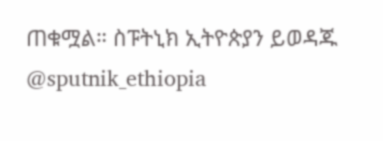ጠቁሟል። ስፑትኒክ ኢትዮጵያን ይወዳጁ @sputnik_ethiopia